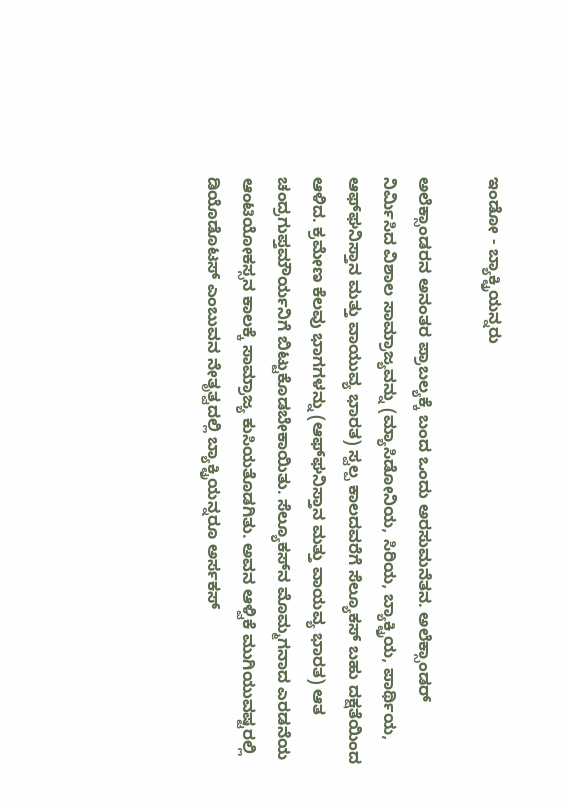ಇಂಡೋ - ಬ್ಯಾಕ್ಟ್ರಿಯನ್ನರು

ಅಲೆಕ್ಸಾಂಡರನ ಅನಂತರ ಪ್ರಾಬಲ್ಯಕ್ಕೆ ಬಂದ ಒಂದು ಅರಸುಮನೆತನ. ಅಲೆಕ್ಸಾಂಡರ್ ನಿರ್ಮಿಸಿದ ವಿಶಾಲ ಸಾಮ್ರಾಜ್ಯವನ್ನು (ಮ್ಯಾಸಿಡೋನಿಯ, ಸಿರಿಯ, ಬ್ಯಾಕ್ಟ್ರಿಯ, ಪಾರ್ಥಿಯ, ಆಫ್‍ಘನಿಸ್ತಾನ ಮತ್ತು ವಾಯುವ್ಯ ಭಾರತ) ಸ್ವಲ್ಪ ಕಾಲದವರೆಗೆ ಸೆಲ್ಯೂಕಸ್ ಬಹು ದಕ್ಷತೆಯಿಂದ ಆಳಿದ. ಕ್ರಮೇಣ ಕೆಲವು ಭಾಗಗಳನ್ನು (ಆಫ್‍ಘನಿಸ್ತಾನ ಮತ್ತು ವಾಯವ್ಯ ಭಾರತ) ಆತ ಚಂದ್ರಗುಪ್ತಮೌರ್ಯನಿಗೆ ಬಿಟ್ಟುಕೊಡಬೇಕಾಯಿತು. ಸೆಲ್ಯೂಕಸ್‍ನ ಮೊಮ್ಮಗನಾದ ಎರಡನೆಯ ಆಂಟಿಯೋಕಸ್ಸನ ಕಾಲಕ್ಕೆ ಸಾಮ್ರಾಜ್ಯ ಕುಸಿಯತೊಡಗಿತು. ಅವನ ಆಳ್ವಿಕೆ ಮುಗಿಯುವಷ್ಟರಲ್ಲಿ ಡಿಯೊಡೊಟಸ್ ಎಂಬುವನ ನೇತೃತ್ವದಲ್ಲಿ ಬ್ಯಾಕ್ಟ್ರಿಯನ್ನರೂ ಅರ್ಸಕಸ್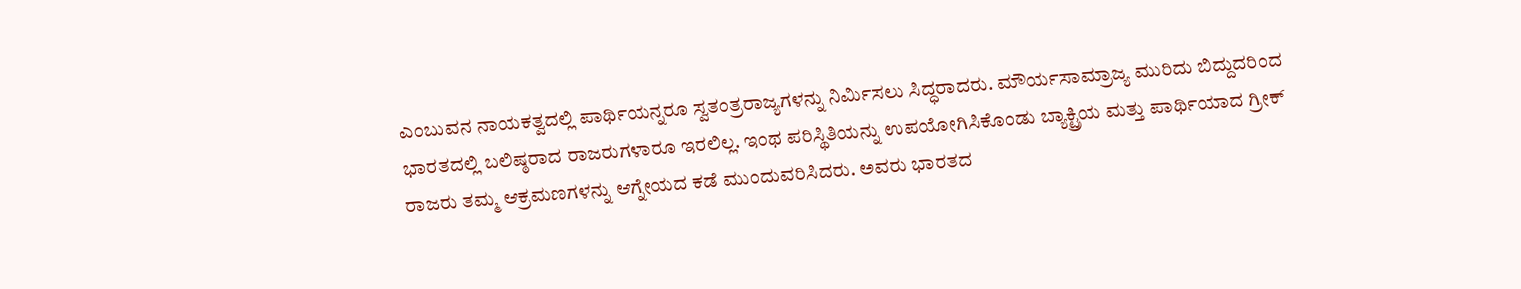ಎಂಬುವನ ನಾಯಕತ್ವದಲ್ಲಿ ಪಾರ್ಥಿಯನ್ನರೂ ಸ್ವತಂತ್ರರಾಜ್ಯಗಳನ್ನು ನಿರ್ಮಿಸಲು ಸಿದ್ಧರಾದರು. ಮೌರ್ಯಸಾಮ್ರಾಜ್ಯ ಮುರಿದು ಬಿದ್ದುದರಿಂದ ಭಾರತದಲ್ಲಿ ಬಲಿಷ್ಠರಾದ ರಾಜರುಗಳಾರೂ ಇರಲಿಲ್ಲ. ಇಂಥ ಪರಿಸ್ಥಿತಿಯನ್ನು ಉಪಯೋಗಿಸಿಕೊಂಡು ಬ್ಯಾಕ್ಟ್ರಿಯ ಮತ್ತು ಪಾರ್ಥಿಯಾದ ಗ್ರೀಕ್ ರಾಜರು ತಮ್ಮ ಆಕ್ರಮಣಗಳನ್ನು ಆಗ್ನೇಯದ ಕಡೆ ಮುಂದುವರಿಸಿದರು. ಅವರು ಭಾರತದ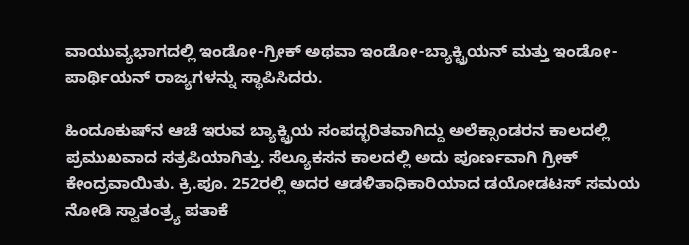ವಾಯುವ್ಯಭಾಗದಲ್ಲಿ ಇಂಡೋ-ಗ್ರೀಕ್ ಅಥವಾ ಇಂಡೋ-ಬ್ಯಾಕ್ಟ್ರಿಯನ್ ಮತ್ತು ಇಂಡೋ-ಪಾರ್ಥಿಯನ್ ರಾಜ್ಯಗಳನ್ನು ಸ್ಥಾಪಿಸಿದರು.

ಹಿಂದೂಕುಷ್‍ನ ಆಚೆ ಇರುವ ಬ್ಯಾಕ್ಟ್ರಿಯ ಸಂಪದ್ಭರಿತವಾಗಿದ್ದು ಅಲೆಕ್ಸಾಂಡರನ ಕಾಲದಲ್ಲಿ ಪ್ರಮುಖವಾದ ಸತ್ರಪಿಯಾಗಿತ್ತು. ಸೆಲ್ಯೂಕಸನ ಕಾಲದಲ್ಲಿ ಅದು ಪೂರ್ಣವಾಗಿ ಗ್ರೀಕ್ ಕೇಂದ್ರವಾಯಿತು. ಕ್ರಿ.ಪೂ. 252ರಲ್ಲಿ ಅದರ ಆಡಳಿತಾಧಿಕಾರಿಯಾದ ಡಯೋಡಟಸ್ ಸಮಯ ನೋಡಿ ಸ್ವಾತಂತ್ರ್ಯ ಪತಾಕೆ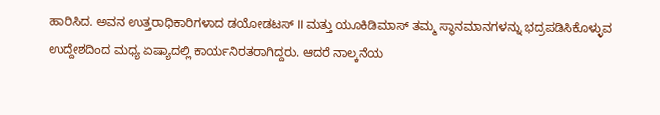ಹಾರಿಸಿದ. ಅವನ ಉತ್ತರಾಧಿಕಾರಿಗಳಾದ ಡಯೋಡಟಸ್ II ಮತ್ತು ಯೂಕಿಡಿಮಾಸ್ ತಮ್ಮ ಸ್ಥಾನಮಾನಗಳನ್ನು ಭದ್ರಪಡಿಸಿಕೊಳ್ಳುವ ಉದ್ದೇಶದಿಂದ ಮಧ್ಯ ಏಷ್ಯಾದಲ್ಲಿ ಕಾರ್ಯನಿರತರಾಗಿದ್ದರು. ಆದರೆ ನಾಲ್ಕನೆಯ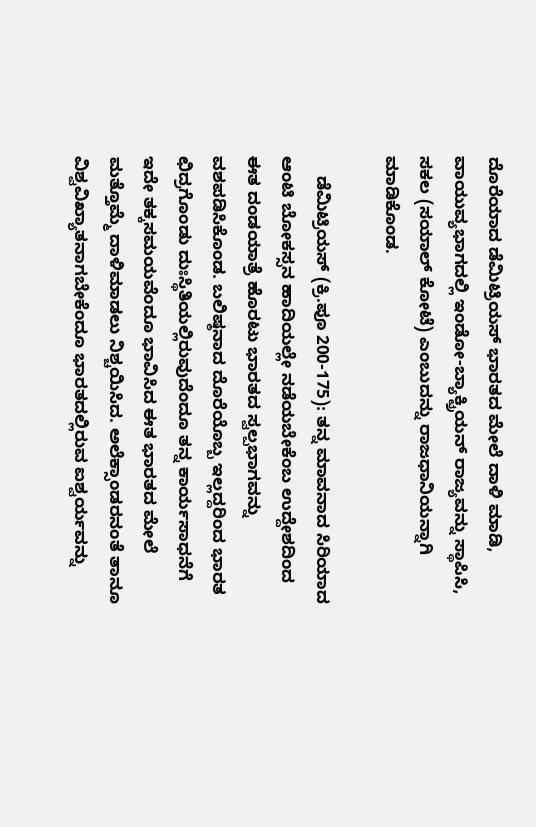ದೊರೆಯಾದ ಡೆಮಿಟ್ರಿಯಸ್ ಭಾರತದ ಮೇಲೆ ದಾಳಿ ಮಾಡಿ, ವಾಯುವ್ಯಭಾಗದಲ್ಲಿ ಇಂಡೋ-ಬ್ಯಾಕ್ಟ್ರಿಯನ್ ರಾಜ್ಯವನ್ನು ಸ್ಥಾಪಿಸಿ, ಸಕಲ (ಸಯಾಲ್ ಕೋಟೆ) ಎಂಬುದನ್ನು ರಾಜಧಾನಿಯನ್ನಾಗಿ ಮಾಡಿಕೊಂಡ.

    ಡೆಮಿಟ್ರಿಯಸ್ (ಕ್ರಿ.ಪೂ 200-175): ತನ್ನ ಮಾವನಾದ ಸಿರಿಯಾದ ಆಂಟಿ ಬೋಕಸ್ಸನ ಹಾದಿಯಲ್ಲೇ ನಡೆಯಬೇಕೆಂಬ ಉದ್ದೇಶದಿಂದ ಈತ ದಂಡಯಾತ್ರೆ ಹೊರಟು ಭಾರತದ ಸ್ವಲ್ಪಭಾಗವನ್ನು ವಶಪಡಿಸಿಕೊಂಡ. ಬಲಿಷ್ಠನಾದ ದೊರೆಯೊಬ್ಬ ಇಲ್ಲದ್ದರಿಂದ ಭಾರತ ಛಿದ್ರಗೊಂಡು ದುಃಸ್ಥಿತಿಯಲ್ಲಿರುವುದೆಂದೂ ತನ್ನ ಕಾರ್ಯಸಾಧನೆಗೆ ಇದೇ ತಕ್ಕಸಮಯವೆಂದೂ ಭಾವಿಸಿದ ಈತ ಭಾರತದ ಮೇಲೆ ಮತ್ತೊಮ್ಮೆ ದಾಳಿಮಾಡಲು ನಿಶ್ಚಯಿಸಿದ. ಅಲೆಕ್ಸಾಂಡರನಂತೆ ತಾನೂ ವಿಶ್ವವಿಖ್ಯಾತನಾಗಬೇಕೆಂದೂ ಭಾರತದಲ್ಲಿರುವ ಐಶ್ವರ್ಯವನ್ನು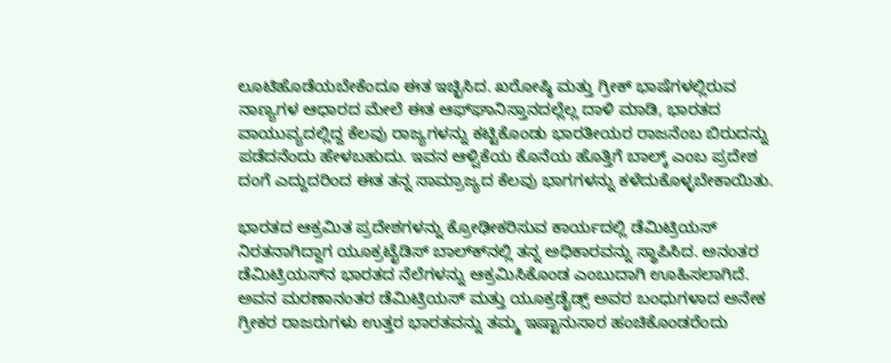ಲೂಟಿಹೊಡೆಯಬೇಕೆಂದೂ ಈತ ಇಚ್ಛಿಸಿದ. ಖರೋಷ್ಠಿ ಮತ್ತು ಗ್ರೀಕ್ ಭಾಷೆಗಳಲ್ಲಿರುವ ನಾಣ್ಯಗಳ ಆಧಾರದ ಮೇಲೆ ಈತ ಆಫ್‍ಘಾನಿಸ್ತಾನದಲ್ಲೆಲ್ಲ ದಾಳಿ ಮಾಡಿ, ಭಾರತದ ವಾಯುವ್ಯದಲ್ಲಿದ್ದ ಕೆಲವು ರಾಜ್ಯಗಳನ್ನು ಕಟ್ಟಿಕೊಂಡು ಭಾರತೀಯರ ರಾಜನೆಂಬ ಬಿರುದನ್ನು ಪಡೆದನೆಂದು ಹೇಳಬಹುದು. ಇವನ ಆಳ್ವಿಕೆಯ ಕೊನೆಯ ಹೊತ್ತಿಗೆ ಬಾಲ್ಕ್ ಎಂಬ ಪ್ರದೇಶ ದಂಗೆ ಎದ್ದುದರಿಂದ ಈತ ತನ್ನ ಸಾಮ್ರಾಜ್ಯದ ಕೆಲವು ಭಾಗಗಳನ್ನು ಕಳೆದುಕೊಳ್ಳಬೇಕಾಯಿತು.

ಭಾರತದ ಆಕ್ರಮಿತ ಪ್ರದೇಶಗಳನ್ನು ಕ್ರೋಢೀಕರಿಸುವ ಕಾರ್ಯದಲ್ಲಿ ಡೆಮಿಟ್ರಿಯಸ್ ನಿರತನಾಗಿದ್ದಾಗ ಯೂಕ್ರಟೈಡಿಸ್ ಬಾಲ್ಕ್‍ನಲ್ಲಿ ತನ್ನ ಅಧಿಕಾರವನ್ನು ಸ್ಥಾಪಿಸಿದ. ಅನಂತರ ಡೆಮಿಟ್ರಿಯಸ್‍ನ ಭಾರತದ ನೆಲೆಗಳನ್ನು ಆಕ್ರಮಿಸಿಕೊಂಡ ಎಂಬುದಾಗಿ ಊಹಿಸಲಾಗಿದೆ. ಅವನ ಮರಣಾನಂತರ ಡೆಮಿಟ್ರಿಯಸ್ ಮತ್ತು ಯೂಕ್ರಡೈಡ್ಸ್ ಅವರ ಬಂಧುಗಳಾದ ಅನೇಕ ಗ್ರೀಕರ ರಾಜರುಗಳು ಉತ್ತರ ಭಾರತವನ್ನು ತಮ್ಮ ಇಷ್ಟಾನುಸಾರ ಹಂಚಿಕೊಂಡರೆಂದು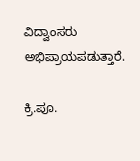ವಿದ್ವಾಂಸರು ಅಭಿಪ್ರಾಯಪಡುತ್ತಾರೆ.

ಕ್ರಿ.ಪೂ.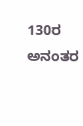130ರ ಅನಂತರ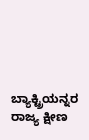ಬ್ಯಾಕ್ಟ್ರಿಯನ್ನರ ರಾಜ್ಯ ಕ್ಷೀಣ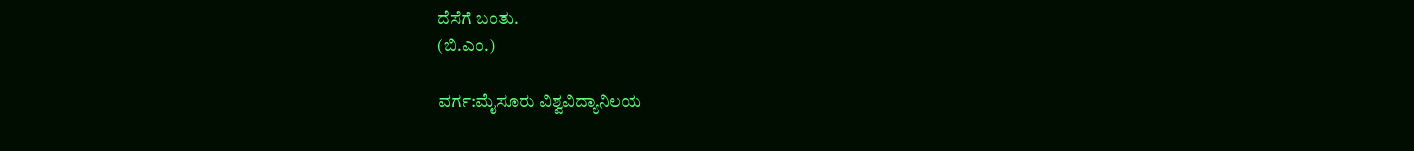ದೆಸೆಗೆ ಬಂತು.
(ಬಿ.ಎಂ.)

ವರ್ಗ:ಮೈಸೂರು ವಿಶ್ವವಿದ್ಯಾನಿಲಯ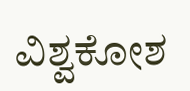ವಿಶ್ವಕೋಶ